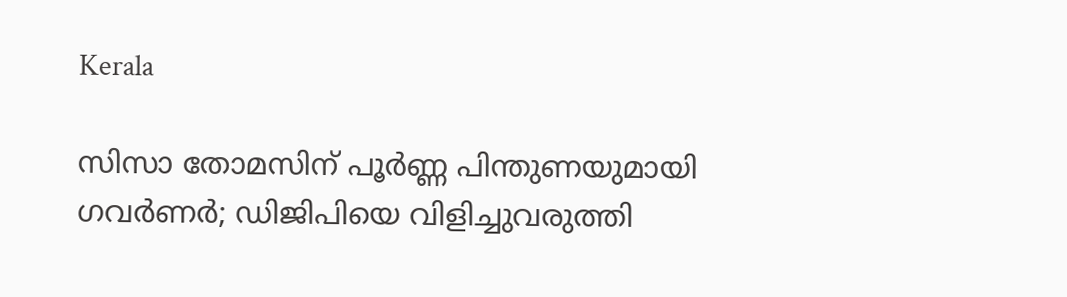Kerala

സിസാ തോമസിന് പൂര്‍ണ്ണ പിന്തുണയുമായി ഗവര്‍ണര്‍; ഡിജിപിയെ വിളിച്ചുവരുത്തി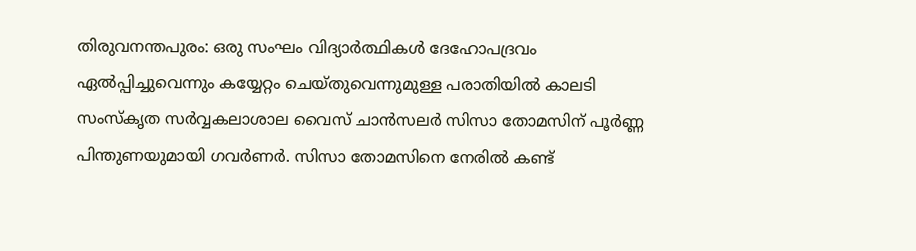തിരുവനന്തപുരം: ഒരു സംഘം വിദ്യാര്‍ത്ഥികള്‍ ദേഹോപദ്രവം ഏല്‍പ്പിച്ചുവെന്നും കയ്യേറ്റം ചെയ്തുവെന്നുമുള്ള പരാതിയില്‍ കാലടി സംസ്‌കൃത സര്‍വ്വകലാശാല വൈസ് ചാന്‍സലര്‍ സിസാ തോമസിന് പൂര്‍ണ്ണ പിന്തുണയുമായി ഗവര്‍ണര്‍. സിസാ തോമസിനെ നേരില്‍ കണ്ട്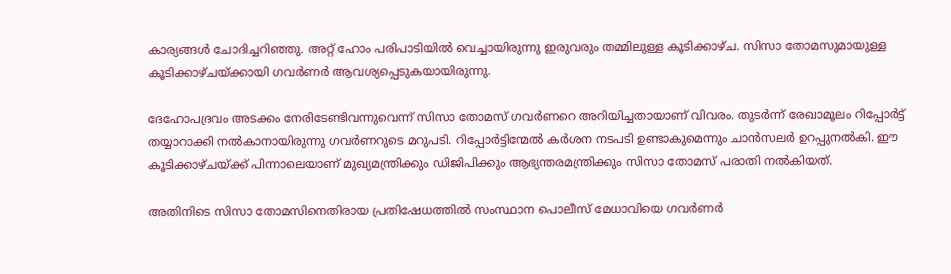കാര്യങ്ങള്‍ ചോദിച്ചറിഞ്ഞു. അറ്റ് ഹോം പരിപാടിയില്‍ വെച്ചായിരുന്നു ഇരുവരും തമ്മിലുള്ള കൂടിക്കാഴ്ച. സിസാ തോമസുമായുള്ള കൂടിക്കാഴ്ചയ്ക്കായി ഗവര്‍ണര്‍ ആവശ്യപ്പെടുകയായിരുന്നു.

ദേഹോപദ്രവം അടക്കം നേരിടേണ്ടിവന്നുവെന്ന് സിസാ തോമസ് ഗവര്‍ണറെ അറിയിച്ചതായാണ് വിവരം. തുടര്‍ന്ന് രേഖാമൂലം റിപ്പോര്‍ട്ട് തയ്യാറാക്കി നല്‍കാനായിരുന്നു ഗവര്‍ണറുടെ മറുപടി. റിപ്പോര്‍ട്ടിന്മേല്‍ കര്‍ശന നടപടി ഉണ്ടാകുമെന്നും ചാന്‍സലര്‍ ഉറപ്പുനല്‍കി. ഈ കൂടിക്കാഴ്ചയ്ക്ക് പിന്നാലെയാണ് മുഖ്യമന്ത്രിക്കും ഡിജിപിക്കും ആഭ്യന്തരമന്ത്രിക്കും സിസാ തോമസ് പരാതി നല്‍കിയത്.

അതിനിടെ സിസാ തോമസിനെതിരായ പ്രതിഷേധത്തില്‍ സംസ്ഥാന പൊലീസ് മേധാവിയെ ഗവര്‍ണര്‍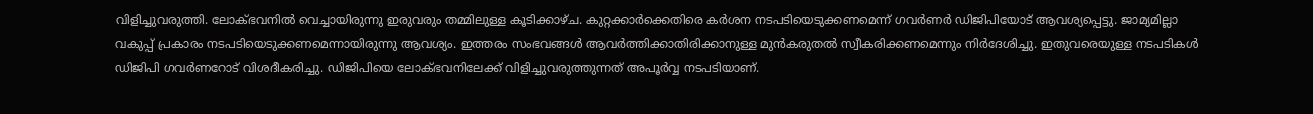വിളിച്ചുവരുത്തി. ലോക്ഭവനില്‍ വെച്ചായിരുന്നു ഇരുവരും തമ്മിലുള്ള കൂടിക്കാഴ്ച. കുറ്റക്കാര്‍ക്കെതിരെ കര്‍ശന നടപടിയെടുക്കണമെന്ന് ഗവര്‍ണര്‍ ഡിജിപിയോട് ആവശ്യപ്പെട്ടു. ജാമ്യമില്ലാ വകുപ്പ് പ്രകാരം നടപടിയെടുക്കണമെന്നായിരുന്നു ആവശ്യം. ഇത്തരം സംഭവങ്ങള്‍ ആവര്‍ത്തിക്കാതിരിക്കാനുള്ള മുന്‍കരുതല്‍ സ്വീകരിക്കണമെന്നും നിര്‍ദേശിച്ചു. ഇതുവരെയുള്ള നടപടികള്‍ ഡിജിപി ഗവര്‍ണറോട് വിശദീകരിച്ചു. ഡിജിപിയെ ലോക്ഭവനിലേക്ക് വിളിച്ചുവരുത്തുന്നത് അപൂര്‍വ്വ നടപടിയാണ്.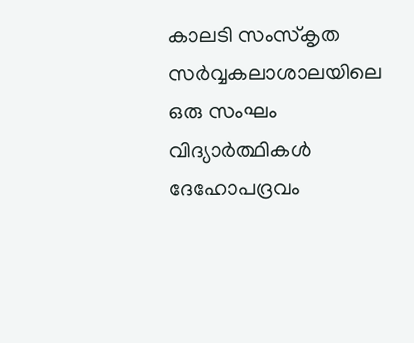കാലടി സംസ്‌കൃത സര്‍വ്വകലാശാലയിലെ ഒരു സംഘം വിദ്യാര്‍ത്ഥികള്‍ ദേഹോപദ്രവം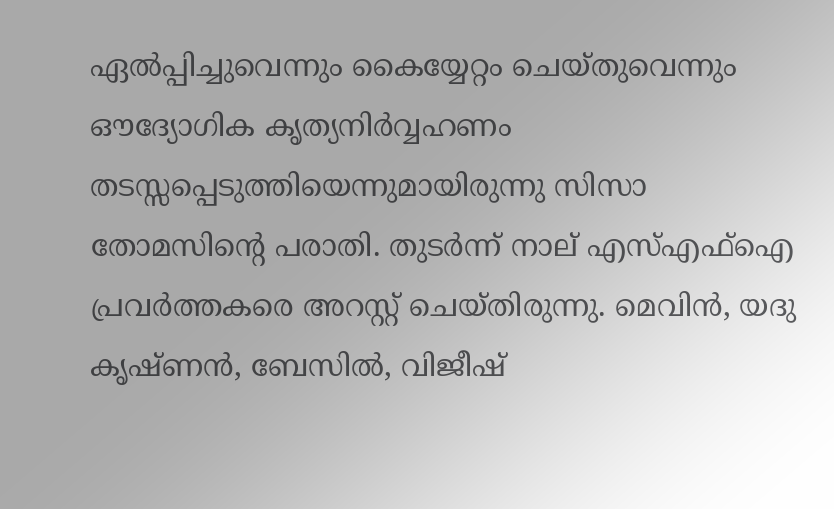ഏല്‍പ്പിച്ചുവെന്നും കൈയ്യേറ്റം ചെയ്തുവെന്നും ഔദ്യോഗിക കൃത്യനിര്‍വ്വഹണം തടസ്സപ്പെടുത്തിയെന്നുമായിരുന്നു സിസാ തോമസിന്റെ പരാതി. തുടര്‍ന്ന് നാല് എസ്എഫ്‌ഐ പ്രവര്‍ത്തകരെ അറസ്റ്റ് ചെയ്തിരുന്നു. മെവിന്‍, യദു കൃഷ്ണന്‍, ബേസില്‍, വിജീഷ്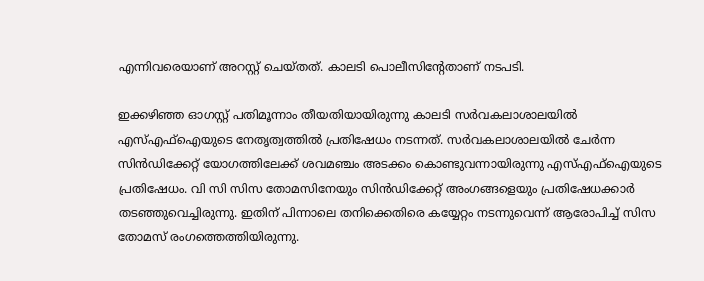എന്നിവരെയാണ് അറസ്റ്റ് ചെയ്തത്. കാലടി പൊലീസിന്റേതാണ് നടപടി.

ഇക്കഴിഞ്ഞ ഓഗസ്റ്റ് പതിമൂന്നാം തീയതിയായിരുന്നു കാലടി സര്‍വകലാശാലയില്‍ എസ്എഫ്ഐയുടെ നേതൃത്വത്തില്‍ പ്രതിഷേധം നടന്നത്. സര്‍വകലാശാലയില്‍ ചേര്‍ന്ന സിന്‍ഡിക്കേറ്റ് യോഗത്തിലേക്ക് ശവമഞ്ചം അടക്കം കൊണ്ടുവന്നായിരുന്നു എസ്എഫ്ഐയുടെ പ്രതിഷേധം. വി സി സിസ തോമസിനേയും സിന്‍ഡിക്കേറ്റ് അംഗങ്ങളെയും പ്രതിഷേധക്കാര്‍ തടഞ്ഞുവെച്ചിരുന്നു. ഇതിന് പിന്നാലെ തനിക്കെതിരെ കയ്യേറ്റം നടന്നുവെന്ന് ആരോപിച്ച് സിസ തോമസ് രംഗത്തെത്തിയിരുന്നു.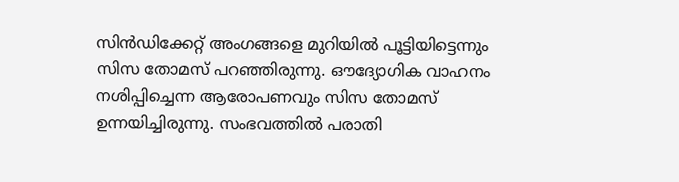സിന്‍ഡിക്കേറ്റ് അംഗങ്ങളെ മുറിയില്‍ പൂട്ടിയിട്ടെന്നും സിസ തോമസ് പറഞ്ഞിരുന്നു. ഔദ്യോഗിക വാഹനം നശിപ്പിച്ചെന്ന ആരോപണവും സിസ തോമസ് ഉന്നയിച്ചിരുന്നു. സംഭവത്തില്‍ പരാതി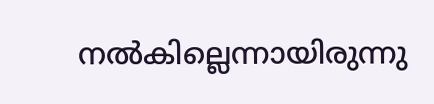നല്‍കില്ലെന്നായിരുന്നു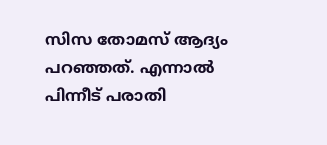സിസ തോമസ് ആദ്യം പറഞ്ഞത്. എന്നാല്‍ പിന്നീട് പരാതി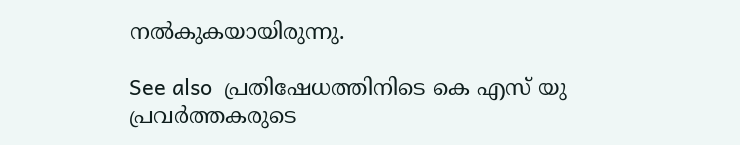നല്‍കുകയായിരുന്നു.

See also  പ്രതിഷേധത്തിനിടെ കെ എസ് യു പ്രവർത്തകരുടെ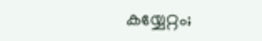കയ്യേറ്റം;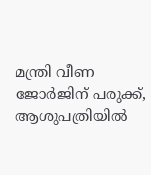മന്ത്രി വീണ ജോർജിന് പരുക്ക്, ആശുപത്രിയിൽ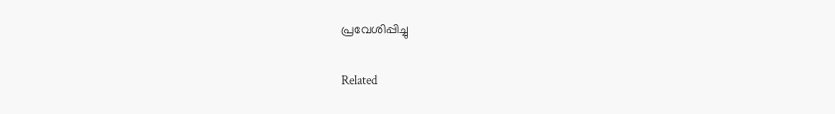പ്രവേശിപ്പിച്ചു

Related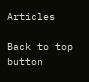Articles

Back to top button